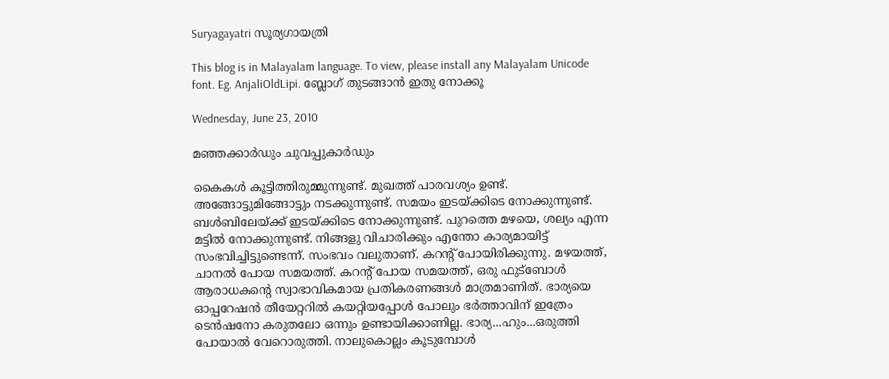Suryagayatri സൂര്യഗായത്രി

This blog is in Malayalam language. To view, please install any Malayalam Unicode font. Eg. AnjaliOldLipi. ബ്ലോഗ് തുടങ്ങാൻ ഇതു നോക്കൂ

Wednesday, June 23, 2010

മഞ്ഞക്കാർഡും ചുവപ്പുകാർഡും

കൈകൾ കൂട്ടിത്തിരുമ്മുന്നുണ്ട്. മുഖത്ത് പാരവശ്യം ഉണ്ട്. അങ്ങോട്ടുമിങ്ങോട്ടും നടക്കുന്നുണ്ട്. സമയം ഇടയ്ക്കിടെ നോക്കുന്നുണ്ട്. ബൾബിലേയ്ക്ക് ഇടയ്ക്കിടെ നോക്കുന്നുണ്ട്. പുറത്തെ മഴയെ, ശല്യം എന്ന മട്ടിൽ നോക്കുന്നുണ്ട്. നിങ്ങളു വിചാരിക്കും എന്തോ കാര്യമായിട്ട് സംഭവിച്ചിട്ടുണ്ടെന്ന്. സംഭവം വലുതാണ്. കറന്റ് പോയിരിക്കുന്നു. മഴയത്ത്, ചാനൽ പോയ സമയത്ത്. കറന്റ് പോയ സമയത്ത്, ഒരു ഫുട്ബോൾ ആരാധകന്റെ സ്വാഭാവികമായ പ്രതികരണങ്ങൾ മാത്രമാണിത്. ഭാര്യയെ ഓപ്പറേഷൻ തീയേറ്ററിൽ കയറ്റിയപ്പോൾ പോലും ഭർത്താവിന് ഇത്രേം ടെൻഷനോ കരുതലോ ഒന്നും ഉണ്ടായിക്കാണില്ല. ഭാര്യ...ഹും...ഒരുത്തി പോയാൽ വേറൊരുത്തി. നാലുകൊല്ലം കൂടുമ്പോൾ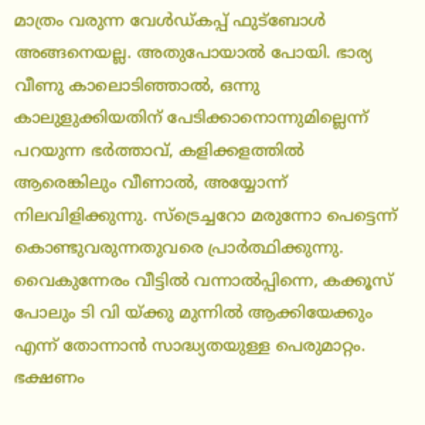മാത്രം വരുന്ന വേൾഡ്കപ്പ് ഫുട്ബോൾ അങ്ങനെയല്ല. അതുപോയാൽ പോയി. ഭാര്യ വീണു കാലൊടിഞ്ഞാൽ, ഒന്നു കാലുളുക്കിയതിന് പേടിക്കാനൊന്നുമില്ലെന്ന് പറയുന്ന ഭർത്താവ്, കളിക്കളത്തിൽ ആരെങ്കിലും വീണാൽ, അയ്യോന്ന് നിലവിളിക്കുന്നു. സ്ട്രെച്ചറോ മരുന്നോ പെട്ടെന്ന് കൊണ്ടുവരുന്നതുവരെ പ്രാർത്ഥിക്കുന്നു. വൈകുന്നേരം വീട്ടിൽ വന്നാല്‍പ്പിന്നെ, കക്കൂസ് പോലും ടി വി യ്ക്കു മുന്നിൽ ആക്കിയേക്കും എന്ന് തോന്നാൻ സാദ്ധ്യതയുള്ള പെരുമാറ്റം. ഭക്ഷണം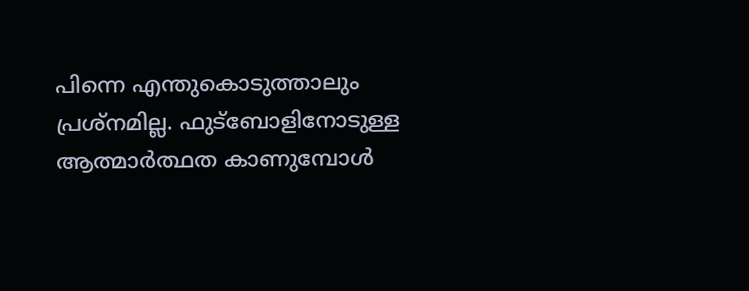പിന്നെ എന്തുകൊടുത്താലും പ്രശ്നമില്ല. ഫുട്ബോളിനോടുള്ള ആത്മാർത്ഥത കാണുമ്പോൾ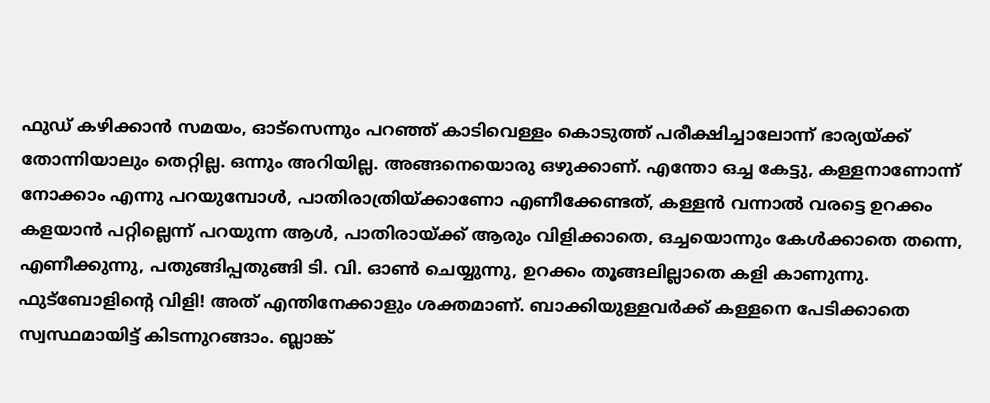ഫുഡ് കഴിക്കാൻ സമയം, ഓട്സെന്നും പറഞ്ഞ് കാടിവെള്ളം കൊടുത്ത് പരീക്ഷിച്ചാലോന്ന് ഭാര്യയ്ക്ക് തോന്നിയാലും തെറ്റില്ല. ഒന്നും അറിയില്ല. അങ്ങനെയൊരു ഒഴുക്കാണ്. എന്തോ ഒച്ച കേട്ടു, കള്ളനാണോന്ന് നോക്കാം എന്നു പറയുമ്പോൾ, പാതിരാത്രിയ്ക്കാണോ എണീക്കേണ്ടത്, കള്ളൻ വന്നാൽ വരട്ടെ ഉറക്കം കളയാൻ പറ്റില്ലെന്ന് പറയുന്ന ആൾ, പാതിരായ്ക്ക് ആരും വിളിക്കാതെ, ഒച്ചയൊന്നും കേൾക്കാതെ തന്നെ, എണീക്കുന്നു, പതുങ്ങിപ്പതുങ്ങി ടി. വി. ഓൺ ചെയ്യുന്നു, ഉറക്കം തൂങ്ങലില്ലാതെ കളി കാണുന്നു. ഫുട്ബോളിന്റെ വിളി! അത് എന്തിനേക്കാളും ശക്തമാണ്. ബാക്കിയുള്ളവർക്ക് കള്ളനെ പേടിക്കാതെ സ്വസ്ഥമായിട്ട് കിടന്നുറങ്ങാം. ബ്ലാങ്ക്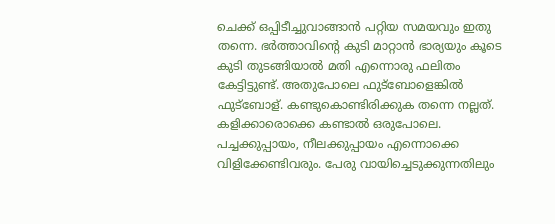ചെക്ക് ഒപ്പിടീച്ചുവാങ്ങാൻ പറ്റിയ സമയവും ഇതു തന്നെ. ഭർത്താവിന്റെ കുടി മാറ്റാൻ ഭാര്യയും കൂടെ കുടി തുടങ്ങിയാൽ മതി എന്നൊരു ഫലിതം കേട്ടിട്ടുണ്ട്. അതുപോലെ ഫുട്ബോളെങ്കിൽ ഫുട്ബോള്. കണ്ടുകൊണ്ടിരിക്കുക തന്നെ നല്ലത്. കളിക്കാരൊക്കെ കണ്ടാൽ ഒരുപോലെ. പച്ചക്കുപ്പായം, നീലക്കുപ്പായം എന്നൊക്കെ വിളിക്കേണ്ടിവരും. പേരു വായിച്ചെടുക്കുന്നതിലും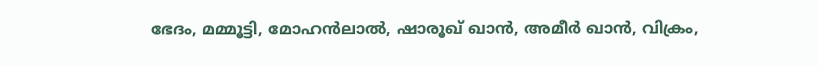ഭേദം, മമ്മൂട്ടി, മോഹൻ‌ലാൽ, ഷാരൂഖ് ഖാൻ, അമീർ ഖാൻ, വിക്രം,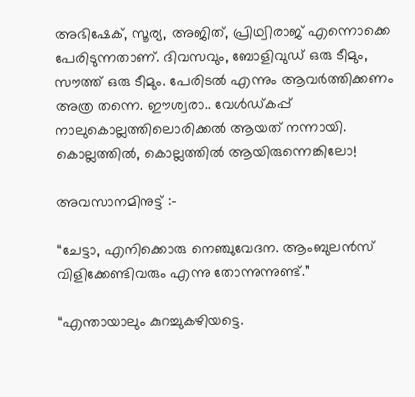അഭിഷേക്, സൂര്യ, അജിത്, പ്രിഥ്വിരാജ് എന്നൊക്കെ പേരിടുന്നതാണ്. ദിവസവും, ബോളിവുഡ് ഒരു ടീമും, സൗത്ത് ഒരു ടീമും. പേരിടൽ എന്നും ആവർത്തിക്കണം അത്ര തന്നെ. ഈശ്വരാ.. വേൾഡ്കപ്പ് നാലുകൊല്ലത്തിലൊരിക്കൽ ആയത് നന്നായി. കൊല്ലത്തിൽ, കൊല്ലത്തിൽ ആയിരുന്നെങ്കിലോ!

അവസാനമിനുട്ട് :-

“ചേട്ടാ, എനിക്കൊരു നെഞ്ചുവേദന. ആംബുലൻസ് വിളിക്കേണ്ടിവരും എന്നു തോന്നുന്നുണ്ട്.”

“എന്തായാലും കുറച്ചുകഴിയട്ടെ.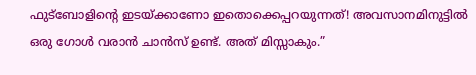ഫുട്ബോളിന്റെ ഇടയ്ക്കാണോ ഇതൊക്കെപ്പറയുന്നത്! അവസാനമിനുട്ടിൽ ഒരു ഗോൾ വരാൻ ചാൻസ് ഉണ്ട്. അത് മിസ്സാകും.”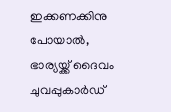ഇക്കണക്കിനു പോയാൽ, ഭാര്യയ്ക്ക് ദൈവം ചുവപ്പുകാർഡ്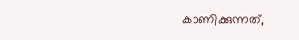കാണിക്കുന്നത്,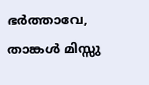ഭർത്താവേ, താങ്കൾ മിസ്സു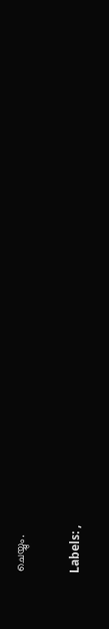ചെയ്യും.

Labels: ,